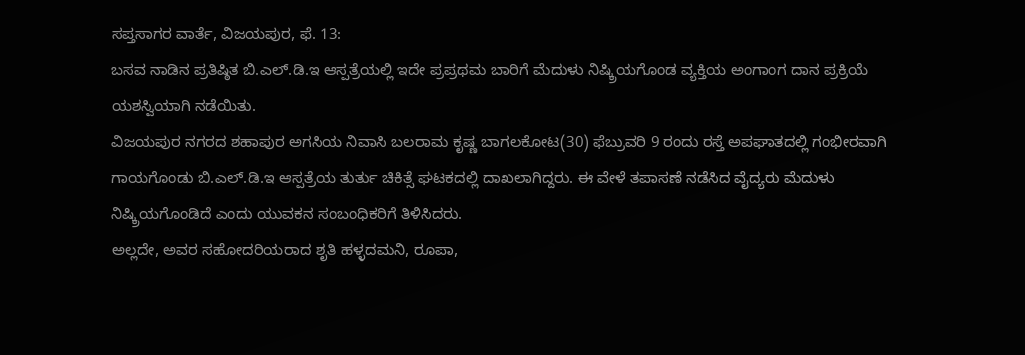ಸಪ್ತಸಾಗರ ವಾರ್ತೆ, ವಿಜಯಪುರ, ಫೆ. 13:
ಬಸವ ನಾಡಿನ ಪ್ರತಿಷ್ಠಿತ ಬಿ.ಎಲ್.ಡಿ.ಇ ಆಸ್ಪತ್ರೆಯಲ್ಲಿ ಇದೇ ಪ್ರಪ್ರಥಮ ಬಾರಿಗೆ ಮೆದುಳು ನಿಷ್ಕ್ರಿಯಗೊಂಡ ವ್ಯಕ್ತಿಯ ಅಂಗಾಂಗ ದಾನ ಪ್ರಕ್ರಿಯೆ ಯಶಸ್ವಿಯಾಗಿ ನಡೆಯಿತು.
ವಿಜಯಪುರ ನಗರದ ಶಹಾಪುರ ಅಗಸಿಯ ನಿವಾಸಿ ಬಲರಾಮ ಕೃಷ್ಣ ಬಾಗಲಕೋಟ(30) ಫೆಬ್ರುವರಿ 9 ರಂದು ರಸ್ತೆ ಅಪಘಾತದಲ್ಲಿ ಗಂಭೀರವಾಗಿ ಗಾಯಗೊಂಡು ಬಿ.ಎಲ್.ಡಿ.ಇ ಆಸ್ಪತ್ರೆಯ ತುರ್ತು ಚಿಕಿತ್ಸೆ ಘಟಕದಲ್ಲಿ ದಾಖಲಾಗಿದ್ದರು. ಈ ವೇಳೆ ತಪಾಸಣೆ ನಡೆಸಿದ ವೈದ್ಯರು ಮೆದುಳು ನಿಷ್ಕ್ರಿಯಗೊಂಡಿದೆ ಎಂದು ಯುವಕನ ಸಂಬಂಧಿಕರಿಗೆ ತಿಳಿಸಿದರು.
ಅಲ್ಲದೇ, ಅವರ ಸಹೋದರಿಯರಾದ ಶೃತಿ ಹಳ್ಳದಮನಿ, ರೂಪಾ,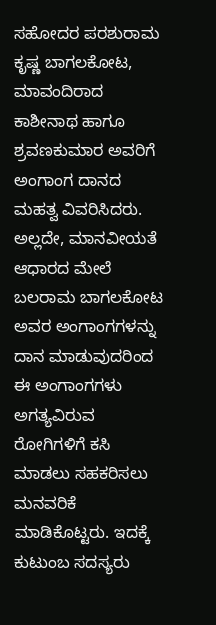ಸಹೋದರ ಪರಶುರಾಮ ಕೃಷ್ಣ ಬಾಗಲಕೋಟ, ಮಾವಂದಿರಾದ ಕಾಶೀನಾಥ ಹಾಗೂ ಶ್ರವಣಕುಮಾರ ಅವರಿಗೆ ಅಂಗಾಂಗ ದಾನದ ಮಹತ್ವ ವಿವರಿಸಿದರು.
ಅಲ್ಲದೇ, ಮಾನವೀಯತೆ ಆಧಾರದ ಮೇಲೆ ಬಲರಾಮ ಬಾಗಲಕೋಟ ಅವರ ಅಂಗಾಂಗಗಳನ್ನು ದಾನ ಮಾಡುವುದರಿಂದ ಈ ಅಂಗಾಂಗಗಳು ಅಗತ್ಯವಿರುವ ರೋಗಿಗಳಿಗೆ ಕಸಿ ಮಾಡಲು ಸಹಕರಿಸಲು ಮನವರಿಕೆ ಮಾಡಿಕೊಟ್ಟರು. ಇದಕ್ಕೆ ಕುಟುಂಬ ಸದಸ್ಯರು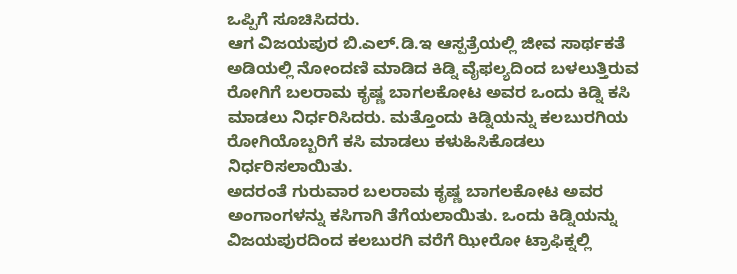ಒಪ್ಪಿಗೆ ಸೂಚಿಸಿದರು.
ಆಗ ವಿಜಯಪುರ ಬಿ.ಎಲ್.ಡಿ.ಇ ಆಸ್ಪತ್ರೆಯಲ್ಲಿ ಜೀವ ಸಾರ್ಥಕತೆ ಅಡಿಯಲ್ಲಿ ನೋಂದಣಿ ಮಾಡಿದ ಕಿಡ್ನಿ ವೈಫಲ್ಯದಿಂದ ಬಳಲುತ್ತಿರುವ ರೋಗಿಗೆ ಬಲರಾಮ ಕೃಷ್ಣ ಬಾಗಲಕೋಟ ಅವರ ಒಂದು ಕಿಡ್ನಿ ಕಸಿ ಮಾಡಲು ನಿರ್ಧರಿಸಿದರು. ಮತ್ತೊಂದು ಕಿಡ್ನಿಯನ್ನು ಕಲಬುರಗಿಯ ರೋಗಿಯೊಬ್ಬರಿಗೆ ಕಸಿ ಮಾಡಲು ಕಳುಹಿಸಿಕೊಡಲು ನಿರ್ಧರಿಸಲಾಯಿತು.
ಅದರಂತೆ ಗುರುವಾರ ಬಲರಾಮ ಕೃಷ್ಣ ಬಾಗಲಕೋಟ ಅವರ ಅಂಗಾಂಗಳನ್ನು ಕಸಿಗಾಗಿ ತೆಗೆಯಲಾಯಿತು. ಒಂದು ಕಿಡ್ನಿಯನ್ನು ವಿಜಯಪುರದಿಂದ ಕಲಬುರಗಿ ವರೆಗೆ ಝೀರೋ ಟ್ರಾಫಿಕ್ನಲ್ಲಿ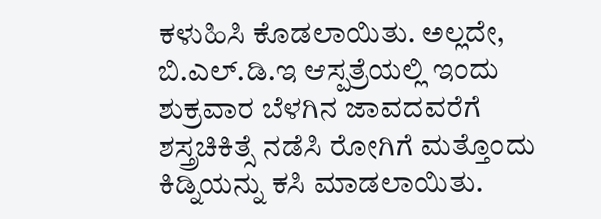ಕಳುಹಿಸಿ ಕೊಡಲಾಯಿತು. ಅಲ್ಲದೇ, ಬಿ.ಎಲ್.ಡಿ.ಇ ಆಸ್ಪತ್ರೆಯಲ್ಲಿ ಇಂದು ಶುಕ್ರವಾರ ಬೆಳಗಿನ ಜಾವದವರೆಗೆ ಶಸ್ತ್ರಚಿಕಿತ್ಸೆ ನಡೆಸಿ ರೋಗಿಗೆ ಮತ್ತೊಂದು ಕಿಡ್ನಿಯನ್ನು ಕಸಿ ಮಾಡಲಾಯಿತು.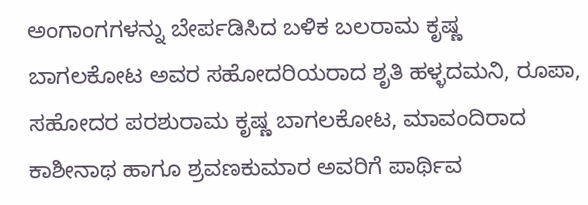ಅಂಗಾಂಗಗಳನ್ನು ಬೇರ್ಪಡಿಸಿದ ಬಳಿಕ ಬಲರಾಮ ಕೃಷ್ಣ ಬಾಗಲಕೋಟ ಅವರ ಸಹೋದರಿಯರಾದ ಶೃತಿ ಹಳ್ಳದಮನಿ, ರೂಪಾ, ಸಹೋದರ ಪರಶುರಾಮ ಕೃಷ್ಣ ಬಾಗಲಕೋಟ, ಮಾವಂದಿರಾದ ಕಾಶೀನಾಥ ಹಾಗೂ ಶ್ರವಣಕುಮಾರ ಅವರಿಗೆ ಪಾರ್ಥಿವ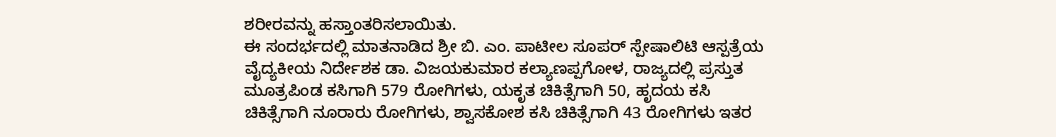ಶರೀರವನ್ನು ಹಸ್ತಾಂತರಿಸಲಾಯಿತು.
ಈ ಸಂದರ್ಭದಲ್ಲಿ ಮಾತನಾಡಿದ ಶ್ರೀ ಬಿ. ಎಂ. ಪಾಟೀಲ ಸೂಪರ್ ಸ್ಪೇಷಾಲಿಟಿ ಆಸ್ಪತ್ರೆಯ ವೈದ್ಯಕೀಯ ನಿರ್ದೇಶಕ ಡಾ. ವಿಜಯಕುಮಾರ ಕಲ್ಯಾಣಪ್ಪಗೋಳ, ರಾಜ್ಯದಲ್ಲಿ ಪ್ರಸ್ತುತ ಮೂತ್ರಪಿಂಡ ಕಸಿಗಾಗಿ 579 ರೋಗಿಗಳು, ಯಕೃತ ಚಿಕಿತ್ಸೆಗಾಗಿ 50, ಹೃದಯ ಕಸಿ ಚಿಕಿತ್ಸೆಗಾಗಿ ನೂರಾರು ರೋಗಿಗಳು, ಶ್ವಾಸಕೋಶ ಕಸಿ ಚಿಕಿತ್ಸೆಗಾಗಿ 43 ರೋಗಿಗಳು ಇತರ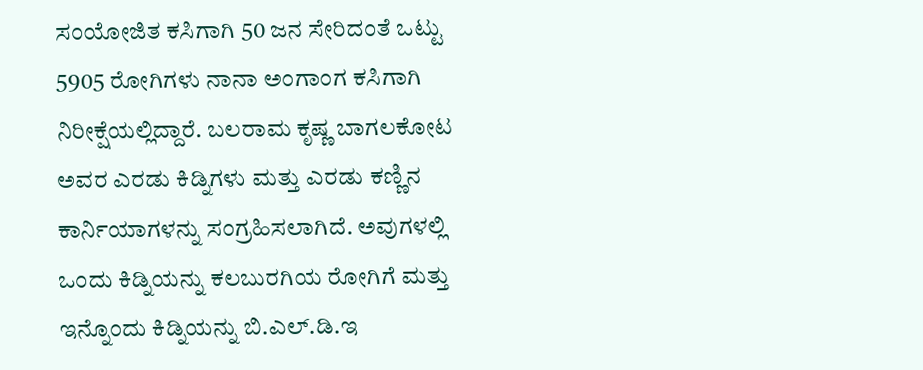ಸಂಯೋಜಿತ ಕಸಿಗಾಗಿ 50 ಜನ ಸೇರಿದಂತೆ ಒಟ್ಟು 5905 ರೋಗಿಗಳು ನಾನಾ ಅಂಗಾಂಗ ಕಸಿಗಾಗಿ ನಿರೀಕ್ಷೆಯಲ್ಲಿದ್ದಾರೆ. ಬಲರಾಮ ಕೃಷ್ಣ ಬಾಗಲಕೋಟ ಅವರ ಎರಡು ಕಿಡ್ನಿಗಳು ಮತ್ತು ಎರಡು ಕಣ್ಣಿನ ಕಾರ್ನಿಯಾಗಳನ್ನು ಸಂಗ್ರಹಿಸಲಾಗಿದೆ. ಅವುಗಳಲ್ಲಿ ಒಂದು ಕಿಡ್ನಿಯನ್ನು ಕಲಬುರಗಿಯ ರೋಗಿಗೆ ಮತ್ತು ಇನ್ನೊಂದು ಕಿಡ್ನಿಯನ್ನು ಬಿ.ಎಲ್.ಡಿ.ಇ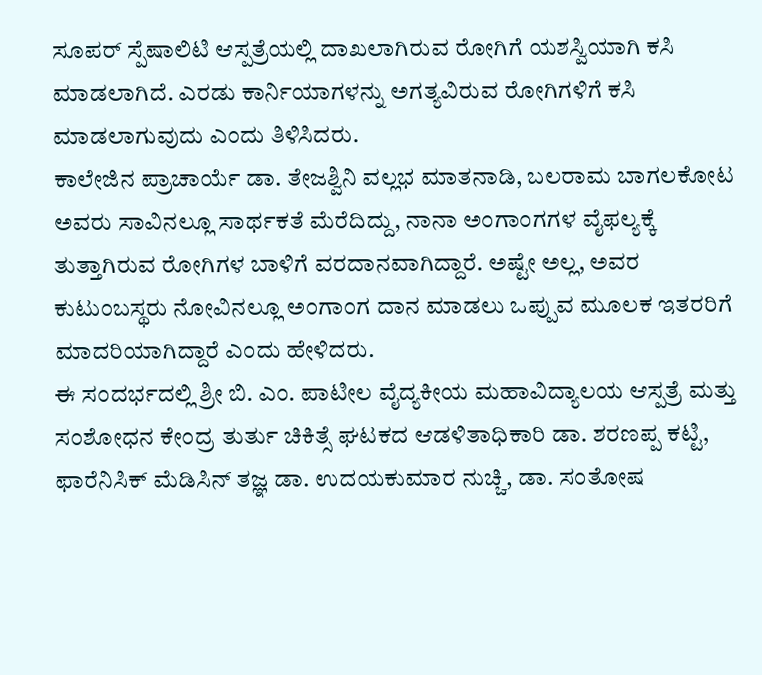ಸೂಪರ್ ಸ್ಪೆಷಾಲಿಟಿ ಆಸ್ಪತ್ರೆಯಲ್ಲಿ ದಾಖಲಾಗಿರುವ ರೋಗಿಗೆ ಯಶಸ್ವಿಯಾಗಿ ಕಸಿ ಮಾಡಲಾಗಿದೆ. ಎರಡು ಕಾರ್ನಿಯಾಗಳನ್ನು ಅಗತ್ಯವಿರುವ ರೋಗಿಗಳಿಗೆ ಕಸಿ ಮಾಡಲಾಗುವುದು ಎಂದು ತಿಳಿಸಿದರು.
ಕಾಲೇಜಿನ ಪ್ರಾಚಾರ್ಯೆ ಡಾ. ತೇಜಶ್ವಿನಿ ವಲ್ಲಭ ಮಾತನಾಡಿ, ಬಲರಾಮ ಬಾಗಲಕೋಟ ಅವರು ಸಾವಿನಲ್ಲೂ ಸಾರ್ಥಕತೆ ಮೆರೆದಿದ್ದು, ನಾನಾ ಅಂಗಾಂಗಗಳ ವೈಫಲ್ಯಕ್ಕೆ ತುತ್ತಾಗಿರುವ ರೋಗಿಗಳ ಬಾಳಿಗೆ ವರದಾನವಾಗಿದ್ದಾರೆ. ಅಷ್ಟೇ ಅಲ್ಲ, ಅವರ ಕುಟುಂಬಸ್ಥರು ನೋವಿನಲ್ಲೂ ಅಂಗಾಂಗ ದಾನ ಮಾಡಲು ಒಪ್ಪುವ ಮೂಲಕ ಇತರರಿಗೆ ಮಾದರಿಯಾಗಿದ್ದಾರೆ ಎಂದು ಹೇಳಿದರು.
ಈ ಸಂದರ್ಭದಲ್ಲಿ ಶ್ರೀ ಬಿ. ಎಂ. ಪಾಟೀಲ ವೈದ್ಯಕೀಯ ಮಹಾವಿದ್ಯಾಲಯ ಆಸ್ಪತ್ರೆ ಮತ್ತು ಸಂಶೋಧನ ಕೇಂದ್ರ ತುರ್ತು ಚಿಕಿತ್ಸೆ ಘಟಕದ ಆಡಳಿತಾಧಿಕಾರಿ ಡಾ. ಶರಣಪ್ಪ ಕಟ್ಟಿ, ಫಾರೆನಿಸಿಕ್ ಮೆಡಿಸಿನ್ ತಜ್ಞ ಡಾ. ಉದಯಕುಮಾರ ನುಚ್ಚಿ, ಡಾ. ಸಂತೋಷ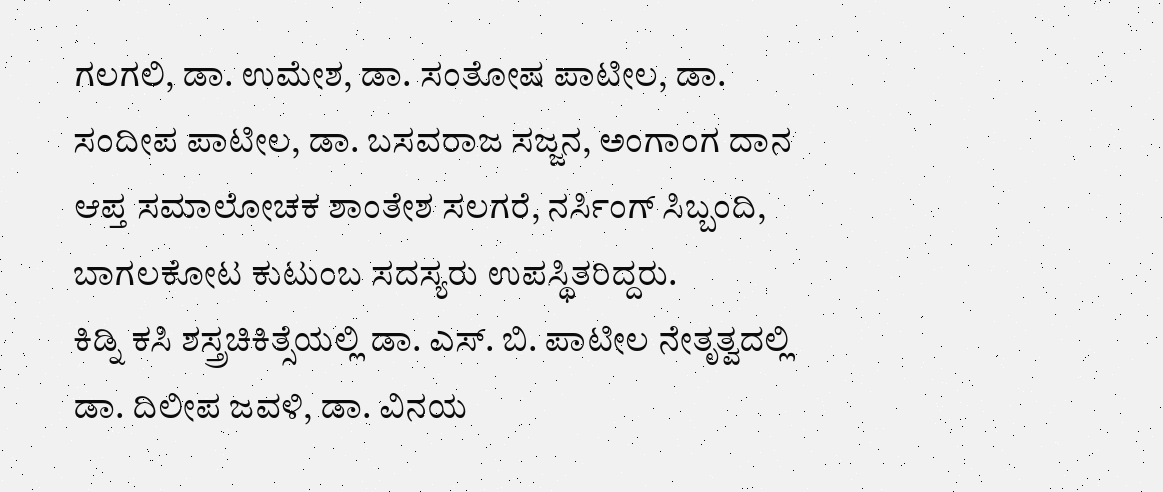ಗಲಗಲಿ, ಡಾ. ಉಮೇಶ, ಡಾ. ಸಂತೋಷ ಪಾಟೀಲ, ಡಾ. ಸಂದೀಪ ಪಾಟೀಲ, ಡಾ. ಬಸವರಾಜ ಸಜ್ಜನ, ಅಂಗಾಂಗ ದಾನ ಆಪ್ತ ಸಮಾಲೋಚಕ ಶಾಂತೇಶ ಸಲಗರೆ, ನರ್ಸಿಂಗ್ ಸಿಬ್ಬಂದಿ, ಬಾಗಲಕೋಟ ಕುಟುಂಬ ಸದಸ್ಯರು ಉಪಸ್ಥಿತರಿದ್ದರು.
ಕಿಡ್ನಿ ಕಸಿ ಶಸ್ತ್ರಚಿಕಿತ್ಸೆಯಲ್ಲಿ ಡಾ. ಎಸ್. ಬಿ. ಪಾಟೀಲ ನೇತೃತ್ವದಲ್ಲಿ ಡಾ. ದಿಲೀಪ ಜವಳಿ, ಡಾ. ವಿನಯ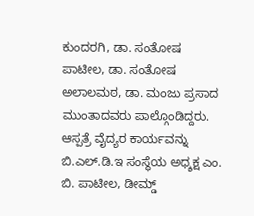ಕುಂದರಗಿ, ಡಾ. ಸಂತೋಷ ಪಾಟೀಲ, ಡಾ. ಸಂತೋಷ ಅಲಾಲಮಠ, ಡಾ. ಮಂಜು ಪ್ರಸಾದ ಮುಂತಾದವರು ಪಾಲ್ಗೊಂಡಿದ್ದರು.
ಆಸ್ಪತ್ರೆ ವೈದ್ಯರ ಕಾರ್ಯವನ್ನು ಬಿ.ಎಲ್.ಡಿ.ಇ ಸಂಸ್ಥೆಯ ಅಧ್ಶಕ್ಷ ಎಂ. ಬಿ. ಪಾಟೀಲ, ಡೀಮ್ಡ್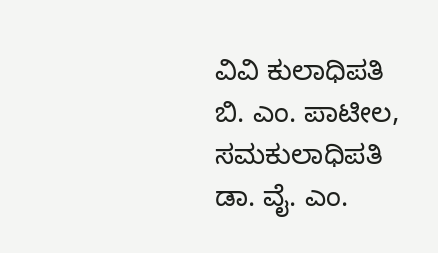ವಿವಿ ಕುಲಾಧಿಪತಿ ಬಿ. ಎಂ. ಪಾಟೀಲ, ಸಮಕುಲಾಧಿಪತಿ ಡಾ. ವೈ. ಎಂ.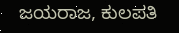ಜಯರಾಜ, ಕುಲಪತಿ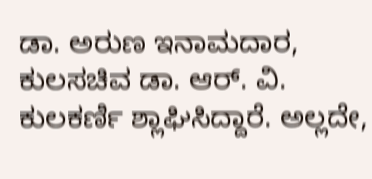ಡಾ. ಅರುಣ ಇನಾಮದಾರ, ಕುಲಸಚಿವ ಡಾ. ಆರ್. ವಿ. ಕುಲಕರ್ಣಿ ಶ್ಲಾಘಿಸಿದ್ದಾರೆ. ಅಲ್ಲದೇ,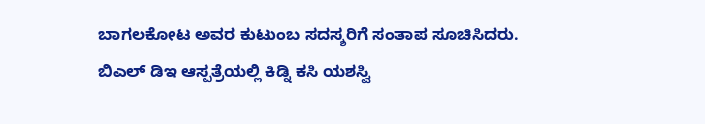ಬಾಗಲಕೋಟ ಅವರ ಕುಟುಂಬ ಸದಸ್ಶರಿಗೆ ಸಂತಾಪ ಸೂಚಿಸಿದರು.
ಬಿಎಲ್ ಡಿಇ ಆಸ್ಪತ್ರೆಯಲ್ಲಿ ಕಿಡ್ನಿ ಕಸಿ ಯಶಸ್ವಿ